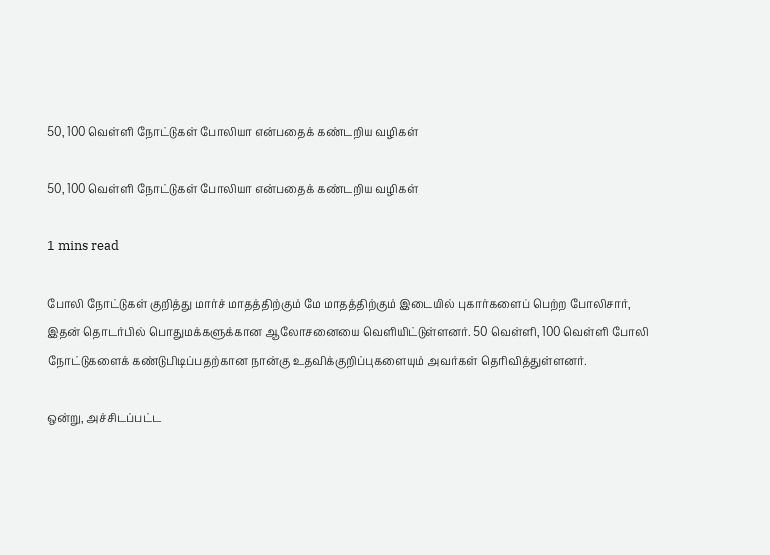50, 100 வெள்ளி நோட்டுகள் போலியா என்பதைக் கண்டறிய வழிகள்

50, 100 வெள்ளி நோட்டுகள் போலியா என்பதைக் கண்டறிய வழிகள்

1 mins read

போலி நோட்டுகள் குறித்து மார்ச் மாதத்திற்கும் மே மாதத்திற்கும் இடையில் புகார்களைப் பெற்ற போலிசார், இதன் தொடர்பில் பொதுமக்களுக்கான ஆலோசனையை வெளியிட்டுள்ளனர். 50 வெள்ளி, 100 வெள்ளி போலி நோட்டுகளைக் கண்டுபிடிப்பதற்கான நான்கு உதவிக்குறிப்புகளையும் அவர்கள் தெரிவித்துள்ளனர்.

ஒன்று, அச்சிடப்பட்ட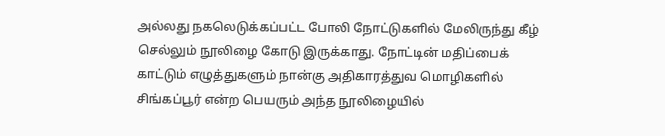அல்லது நகலெடுக்கப்பட்ட போலி நோட்டுகளில் மேலிருந்து கீழ் செல்லும் நூலிழை கோடு இருக்காது. நோட்டின் மதிப்பைக் காட்டும் எழுத்துகளும் நான்கு அதிகாரத்துவ மொழிகளில் சிங்கப்பூர் என்ற பெயரும் அந்த நூலிழையில்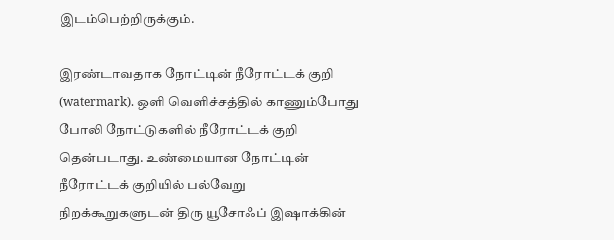இடம்பெற்றிருக்கும்.

இரண்டாவதாக நோட்டின் நீரோட்டக் குறி (watermark). ஒளி வெளிச்சத்தில் காணும்போது போலி நோட்டுகளில் நீரோட்டக் குறி தென்படாது. உண்மையான நோட்டின் நீரோட்டக் குறியில் பல்வேறு நிறக்கூறுகளுடன் திரு யூசோஃப் இஷாக்கின்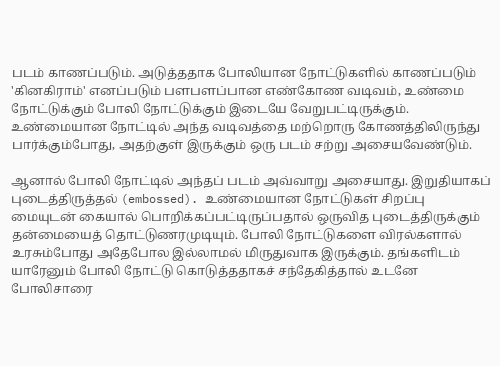படம் காணப்படும். அடுத்ததாக போலியான நோட்டுகளில் காணப்படும் 'கினகிராம்' எனப்படும் பளபளப்பான எண்கோண வடிவம், உண்மை நோட்டுக்கும் போலி நோட்டுக்கும் இடையே வேறுபட்டிருக்கும். உண்மையான நோட்டில் அந்த வடிவத்தை மற்றொரு கோணத்திலிருந்து பார்க்கும்போது, அதற்குள் இருக்கும் ஒரு படம் சற்று அசையவேண்டும்.

ஆனால் போலி நோட்டில் அந்தப் படம் அவ்வாறு அசையாது. இறுதியாகப் புடைத்திருத்தல் (embossed). உண்மையான நோட்டுகள் சிறப்பு மையுடன் கையால் பொறிக்கப்பட்டிருப்பதால் ஒருவித புடைத்திருக்கும் தன்மையைத் தொட்டுணரமுடியும். போலி நோட்டுகளை விரல்களால் உரசும்போது அதேபோல இல்லாமல் மிருதுவாக இருக்கும். தங்களிடம் யாரேனும் போலி நோட்டு கொடுத்ததாகச் சந்தேகித்தால் உடனே போலிசாரை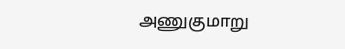அணுகுமாறு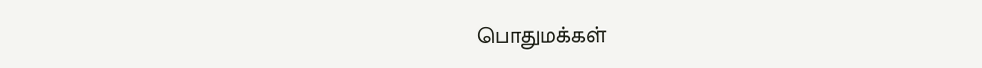பொதுமக்கள்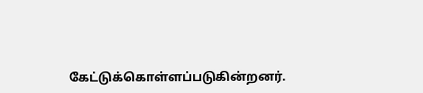கேட்டுக்கொள்ளப்படுகின்றனர்.